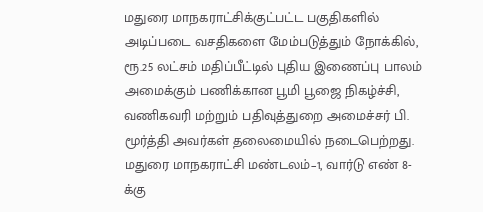மதுரை மாநகராட்சிக்குட்பட்ட பகுதிகளில் அடிப்படை வசதிகளை மேம்படுத்தும் நோக்கில், ரூ.25 லட்சம் மதிப்பீட்டில் புதிய இணைப்பு பாலம் அமைக்கும் பணிக்கான பூமி பூஜை நிகழ்ச்சி, வணிகவரி மற்றும் பதிவுத்துறை அமைச்சர் பி. மூர்த்தி அவர்கள் தலைமையில் நடைபெற்றது.
மதுரை மாநகராட்சி மண்டலம்–1, வார்டு எண் 8-க்கு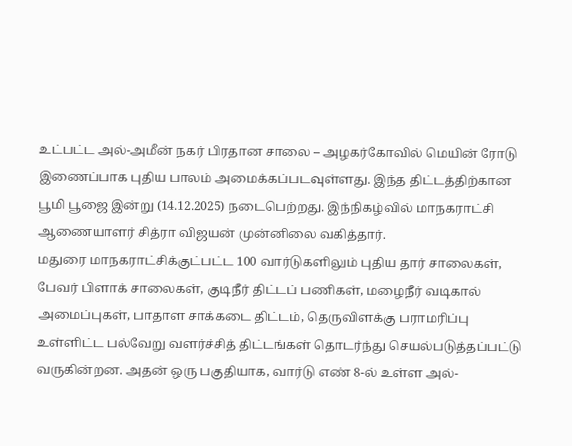உட்பட்ட அல்-அமீன் நகர் பிரதான சாலை – அழகர்கோவில் மெயின் ரோடு இணைப்பாக புதிய பாலம் அமைக்கப்படவுள்ளது. இந்த திட்டத்திற்கான பூமி பூஜை இன்று (14.12.2025) நடைபெற்றது. இந்நிகழ்வில் மாநகராட்சி ஆணையாளர் சித்ரா விஜயன் முன்னிலை வகித்தார்.
மதுரை மாநகராட்சிக்குட்பட்ட 100 வார்டுகளிலும் புதிய தார் சாலைகள், பேவர் பிளாக் சாலைகள், குடிநீர் திட்டப் பணிகள், மழைநீர் வடிகால் அமைப்புகள், பாதாள சாக்கடை திட்டம், தெருவிளக்கு பராமரிப்பு உள்ளிட்ட பல்வேறு வளர்ச்சித் திட்டங்கள் தொடர்ந்து செயல்படுத்தப்பட்டு வருகின்றன. அதன் ஒரு பகுதியாக, வார்டு எண் 8-ல் உள்ள அல்-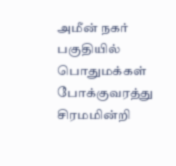அமீன் நகர் பகுதியில் பொதுமக்கள் போக்குவரத்து சிரமமின்றி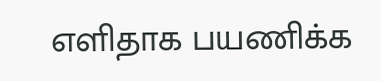எளிதாக பயணிக்க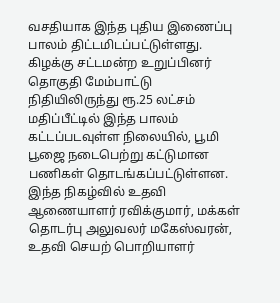வசதியாக இந்த புதிய இணைப்பு பாலம் திட்டமிடப்பட்டுள்ளது.
கிழக்கு சட்டமன்ற உறுப்பினர் தொகுதி மேம்பாட்டு நிதியிலிருந்து ரூ.25 லட்சம் மதிப்பீட்டில் இந்த பாலம் கட்டப்படவுள்ள நிலையில், பூமி பூஜை நடைபெற்று கட்டுமான பணிகள் தொடங்கப்பட்டுள்ளன.
இந்த நிகழ்வில் உதவி ஆணையாளர் ரவிக்குமார், மக்கள் தொடர்பு அலுவலர் மகேஸ்வரன், உதவி செயற் பொறியாளர்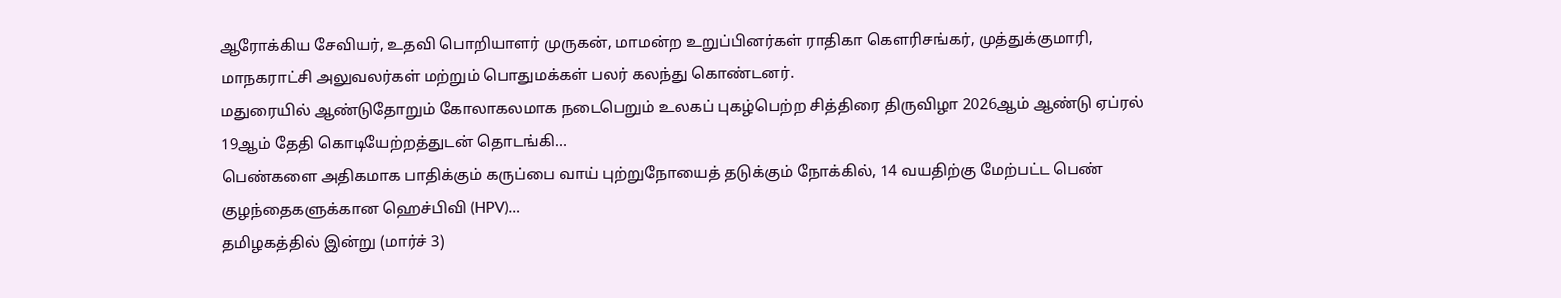ஆரோக்கிய சேவியர், உதவி பொறியாளர் முருகன், மாமன்ற உறுப்பினர்கள் ராதிகா கௌரிசங்கர், முத்துக்குமாரி, மாநகராட்சி அலுவலர்கள் மற்றும் பொதுமக்கள் பலர் கலந்து கொண்டனர்.
மதுரையில் ஆண்டுதோறும் கோலாகலமாக நடைபெறும் உலகப் புகழ்பெற்ற சித்திரை திருவிழா 2026ஆம் ஆண்டு ஏப்ரல் 19ஆம் தேதி கொடியேற்றத்துடன் தொடங்கி…
பெண்களை அதிகமாக பாதிக்கும் கருப்பை வாய் புற்றுநோயைத் தடுக்கும் நோக்கில், 14 வயதிற்கு மேற்பட்ட பெண் குழந்தைகளுக்கான ஹெச்பிவி (HPV)…
தமிழகத்தில் இன்று (மார்ச் 3)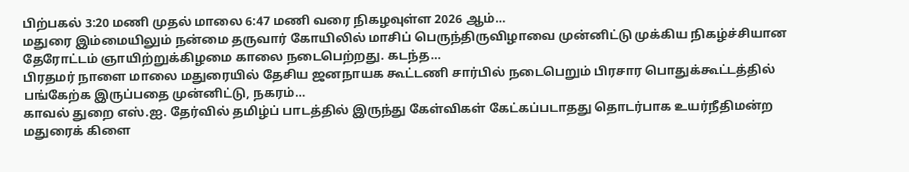பிற்பகல் 3:20 மணி முதல் மாலை 6:47 மணி வரை நிகழவுள்ள 2026 ஆம்…
மதுரை இம்மையிலும் நன்மை தருவார் கோயிலில் மாசிப் பெருந்திருவிழாவை முன்னிட்டு முக்கிய நிகழ்ச்சியான தேரோட்டம் ஞாயிற்றுக்கிழமை காலை நடைபெற்றது. கடந்த…
பிரதமர் நாளை மாலை மதுரையில் தேசிய ஜனநாயக கூட்டணி சார்பில் நடைபெறும் பிரசார பொதுக்கூட்டத்தில் பங்கேற்க இருப்பதை முன்னிட்டு, நகரம்…
காவல் துறை எஸ்.ஐ. தேர்வில் தமிழ்ப் பாடத்தில் இருந்து கேள்விகள் கேட்கப்படாதது தொடர்பாக உயர்நீதிமன்ற மதுரைக் கிளை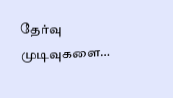தேர்வு முடிவுகளை…